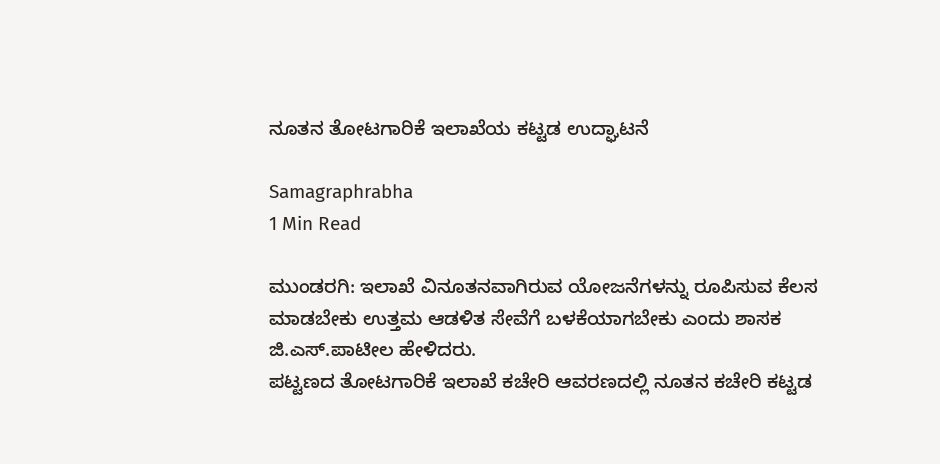ನೂತನ ತೋಟಗಾರಿಕೆ ಇಲಾಖೆಯ ಕಟ್ಟಡ ಉದ್ಘಾಟನೆ

Samagraphrabha
1 Min Read

ಮುಂಡರಗಿ: ಇಲಾಖೆ ವಿನೂತನವಾಗಿರುವ ಯೋಜನೆಗಳನ್ನು ರೂಪಿಸುವ ಕೆಲಸ ಮಾಡಬೇಕು ಉತ್ತಮ ಆಡಳಿತ ಸೇವೆಗೆ ಬಳಕೆಯಾಗಬೇಕು ಎಂದು ಶಾಸಕ ಜಿ.ಎಸ್.ಪಾಟೀಲ ಹೇಳಿದರು.
ಪಟ್ಟಣದ ತೋಟಗಾರಿಕೆ ಇಲಾಖೆ ಕಚೇರಿ ಆವರಣದಲ್ಲಿ ನೂತನ ಕಚೇರಿ ಕಟ್ಟಡ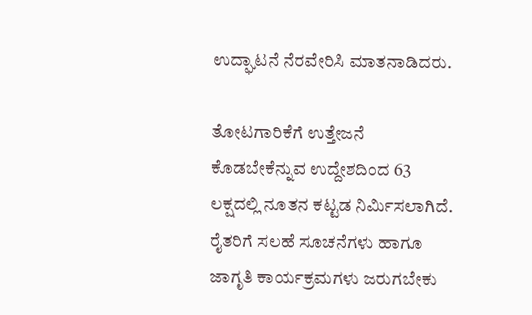ಉದ್ಘಾಟನೆ ನೆರವೇರಿಸಿ ಮಾತನಾಡಿದರು.

ತೋಟಗಾರಿಕೆಗೆ ಉತ್ತೇಜನೆ ಕೊಡಬೇಕೆನ್ನುವ ಉದ್ದೇಶದಿಂದ 63 ಲಕ್ಷದಲ್ಲಿ ನೂತನ ಕಟ್ಟಡ ನಿರ್ಮಿಸಲಾಗಿದೆ. ರೈತರಿಗೆ ಸಲಹೆ ಸೂಚನೆಗಳು ಹಾಗೂ ಜಾಗೃತಿ ಕಾರ್ಯಕ್ರಮಗಳು ಜರುಗಬೇಕು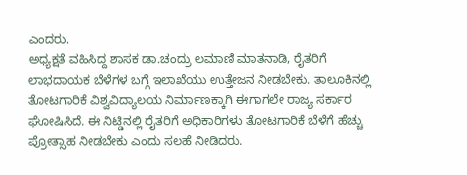ಎಂದರು.
ಅಧ್ಯಕ್ಷತೆ ವಹಿಸಿದ್ದ ಶಾಸಕ ಡಾ.ಚಂದ್ರು ಲಮಾಣಿ ಮಾತನಾಡಿ, ರೈತರಿಗೆ ಲಾಭದಾಯಕ ಬೆಳೆಗಳ ಬಗ್ಗೆ ಇಲಾಖೆಯು ಉತ್ತೇಜನ ನೀಡಬೇಕು. ತಾಲೂಕಿನಲ್ಲಿ ತೋಟಗಾರಿಕೆ ವಿಶ್ವವಿದ್ಯಾಲಯ ನಿರ್ಮಾಣಕ್ಕಾಗಿ ಈಗಾಗಲೇ ರಾಜ್ಯ ಸರ್ಕಾರ ಘೋಷಿಸಿದೆ. ಈ ನಿಟ್ಡಿನಲ್ಲಿ ರೈತರಿಗೆ ಅಧಿಕಾರಿಗಳು ತೋಟಗಾರಿಕೆ ಬೆಳೆಗೆ ಹೆಚ್ಚು ಪ್ರೋತ್ಸಾಹ ನೀಡಬೇಕು ಎಂದು ಸಲಹೆ ನೀಡಿದರು.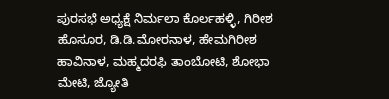ಪುರಸಭೆ ಅಧ್ಯಕ್ಷೆ ನಿರ್ಮಲಾ ಕೊರ್ಲಹಳ್ಳಿ, ಗಿರೀಶ ಹೊಸೂರ, ಡಿ.ಡಿ.ಮೋರನಾಳ, ಹೇಮಗಿರೀಶ ಹಾವಿನಾಳ, ಮಹ್ಮದರಫಿ ತಾಂಬೋಟಿ, ಶೋಭಾ ಮೇಟಿ, ಜ್ಯೋತಿ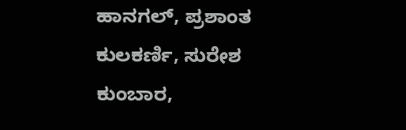ಹಾನಗಲ್, ಪ್ರಶಾಂತ ಕುಲಕರ್ಣಿ, ಸುರೇಶ ಕುಂಬಾರ,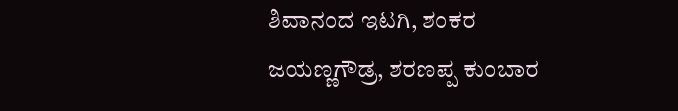ಶಿವಾನಂದ ಇಟಗಿ, ಶಂಕರ ಜಯಣ್ಣಗೌಡ್ರ, ಶರಣಪ್ಪ ಕುಂಬಾರ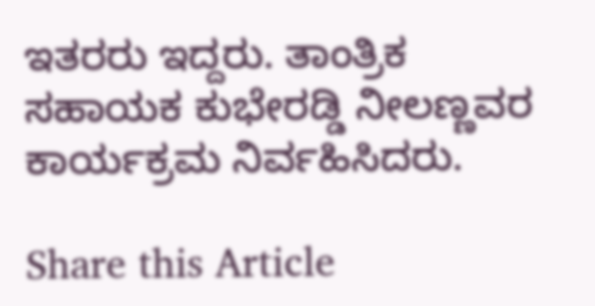ಇತರರು ಇದ್ದರು. ತಾಂತ್ರಿಕ ಸಹಾಯಕ ಕುಭೇರಡ್ಡಿ ನೀಲಣ್ಣವರ ಕಾರ್ಯಕ್ರಮ ನಿರ್ವಹಿಸಿದರು.

Share this Article